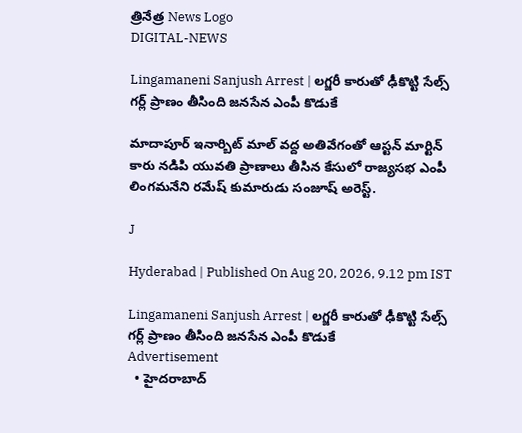త్రినేత్ర News Logo
DIGITAL-NEWS

Lingamaneni Sanjush Arrest | లగ్జరీ కారుతో ఢీకొట్టి సేల్స్ గర్ల్ ప్రాణం తీసింది జనసేన ఎంపీ కొడుకే

మాదాపూర్ ఇనార్బిట్ మాల్ వద్ద అతివేగంతో ఆస్టన్ మార్టిన్ కారు నడిపి యువతి ప్రాణాలు తీసిన కేసులో రాజ్యసభ ఎంపీ లింగమనేని రమేష్ కుమారుడు సంజూష్‌ అరెస్ట్.

J

Hyderabad | Published On Aug 20, 2026, 9.12 pm IST

Lingamaneni Sanjush Arrest | లగ్జరీ కారుతో ఢీకొట్టి సేల్స్ గర్ల్ ప్రాణం తీసింది జనసేన ఎంపీ కొడుకే
Advertisement
  • హైదరాబాద్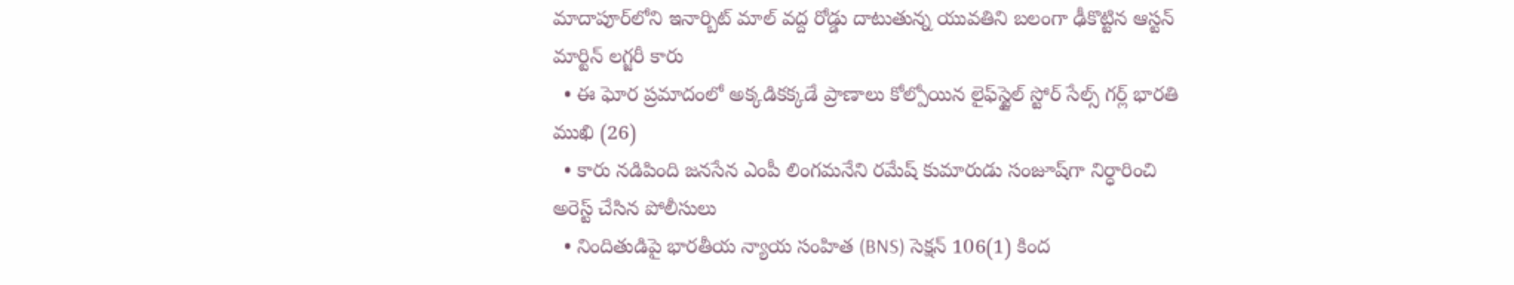మాదాపూర్‌లోని ఇనార్బిట్ మాల్ వద్ద రోడ్డు దాటుతున్న యువతిని బలంగా ఢీకొట్టిన ఆస్టన్ మార్టిన్ లగ్జరీ కారు
  • ఈ ఘోర ప్రమాదంలో అక్కడికక్కడే ప్రాణాలు కోల్పోయిన లైఫ్‌స్టైల్ స్టోర్ సేల్స్ గర్ల్ భారతి ముఖి (26)
  • కారు నడిపింది జనసేన ఎంపీ లింగమనేని రమేష్ కుమారుడు సంజూష్‌గా నిర్ధారించి అరెస్ట్ చేసిన పోలీసులు
  • నిందితుడిపై భారతీయ న్యాయ సంహిత (BNS) సెక్షన్ 106(1) కింద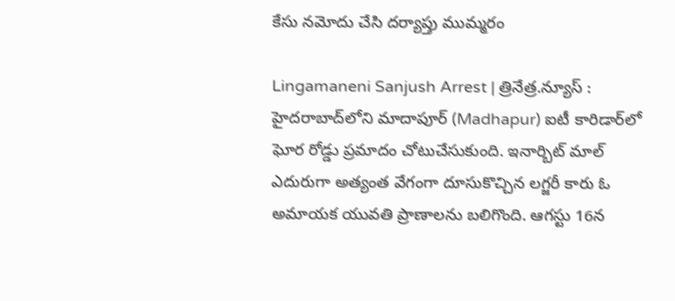కేసు నమోదు చేసి దర్యాప్తు ముమ్మరం

Lingamaneni Sanjush Arrest | త్రినేత్ర.న్యూస్ : హైదరాబాద్‌లోని మాదాపూర్ (Madhapur) ఐటీ కారిడార్‌లో ఘోర రోడ్డు ప్రమాదం చోటుచేసుకుంది. ఇనార్బిట్ మాల్ ఎదురుగా అత్యంత వేగంగా దూసుకొచ్చిన లగ్జరీ కారు ఓ అమాయక యువతి ప్రాణాలను బలిగొంది. ఆగస్టు 16న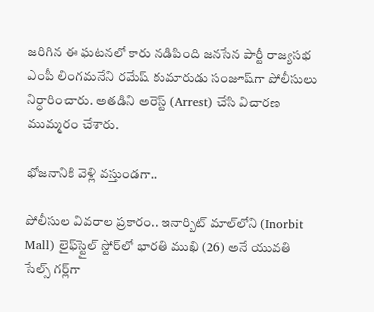జరిగిన ఈ ఘటనలో కారు నడిపింది జనసేన పార్టీ రాజ్యసభ ఎంపీ లింగమనేని రమేష్ కుమారుడు సంజూష్‌గా పోలీసులు నిర్ధారించారు. అతడిని అరెస్ట్ (Arrest) చేసి విచారణ ముమ్మరం చేశారు.

భోజనానికి వెళ్లి వస్తుండగా..

పోలీసుల వివరాల ప్రకారం.. ఇనార్బిట్ మాల్‌లోని (Inorbit Mall) లైఫ్‌స్టైల్ స్టోర్‌లో భారతి ముఖి (26) అనే యువతి సేల్స్ గర్ల్‌గా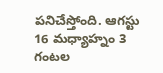పనిచేస్తోంది. ఆగస్టు 16 మధ్యాహ్నం 3 గంటల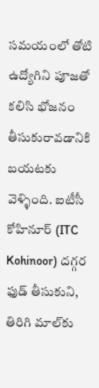సమయంలో తోటి ఉద్యోగిని పూజతో కలిసి భోజనం తీసుకురావడానికి బయటకు వెళ్ళింది. ఐటీసీ కోహినూర్ (ITC Kohinoor) దగ్గర ఫుడ్ తీసుకుని, తిరిగి మాల్‌కు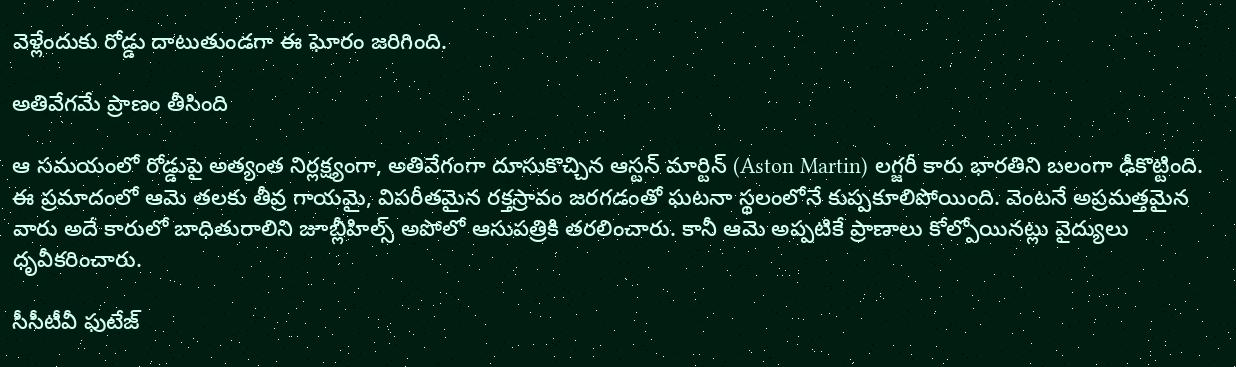వెళ్లేందుకు రోడ్డు దాటుతుండగా ఈ ఘోరం జరిగింది.

అతివేగమే ప్రాణం తీసింది

ఆ సమయంలో రోడ్డుపై అత్యంత నిర్లక్ష్యంగా, అతివేగంగా దూసుకొచ్చిన ఆస్టన్ మార్టిన్ (Aston Martin) లగ్జరీ కారు భారతిని బలంగా ఢీకొట్టింది. ఈ ప్రమాదంలో ఆమె తలకు తీవ్ర గాయమై, విపరీతమైన రక్తస్రావం జరగడంతో ఘటనా స్థలంలోనే కుప్పకూలిపోయింది. వెంటనే అప్రమత్తమైన వారు అదే కారులో బాధితురాలిని జూబ్లీహిల్స్ అపోలో ఆసుపత్రికి తరలించారు. కానీ ఆమె అప్పటికే ప్రాణాలు కోల్పోయినట్లు వైద్యులు ధృవీకరించారు.

సీసీటీవీ ఫుటేజ్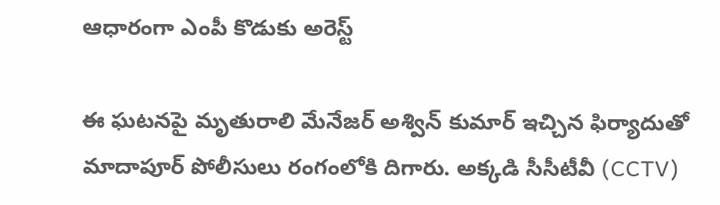ఆధారంగా ఎంపీ కొడుకు అరెస్ట్

ఈ ఘటనపై మృతురాలి మేనేజర్ అశ్విన్ కుమార్ ఇచ్చిన ఫిర్యాదుతో మాదాపూర్ పోలీసులు రంగంలోకి దిగారు. అక్కడి సీసీటీవీ (CCTV)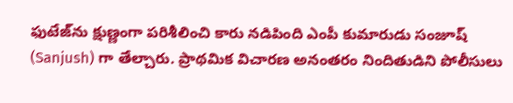ఫుటేజ్‌ను క్షుణ్ణంగా పరిశీలించి కారు నడిపింది ఎంపీ కుమారుడు సంజూష్‌ (Sanjush) గా తేల్చారు. ప్రాథమిక విచారణ అనంతరం నిందితుడిని పోలీసులు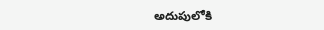అదుపులోకి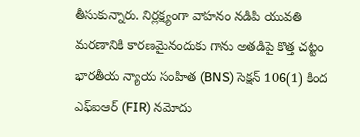తీసుకున్నారు. నిర్లక్ష్యంగా వాహనం నడిపి యువతి మరణానికి కారణమైనందుకు గాను అతడిపై కొత్త చట్టం భారతీయ న్యాయ సంహిత (BNS) సెక్షన్ 106(1) కింద ఎఫ్ఐఆర్ (FIR) నమోదు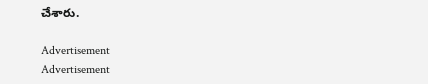చేశారు.

Advertisement
Advertisement